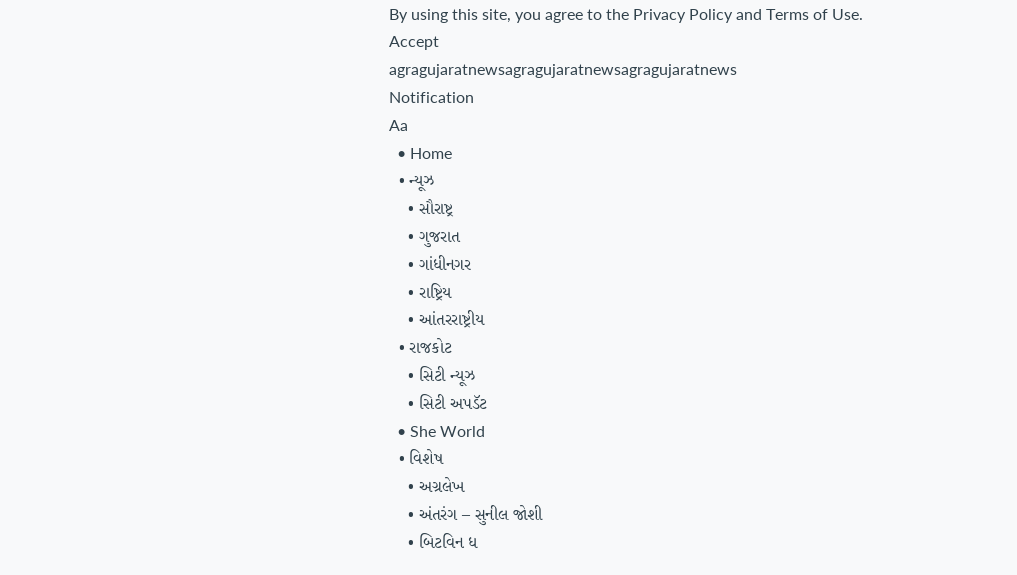By using this site, you agree to the Privacy Policy and Terms of Use.
Accept
agragujaratnewsagragujaratnewsagragujaratnews
Notification
Aa
  • Home
  • ન્યૂઝ
    • સૌરાષ્ટ્ર
    • ગુજરાત
    • ગાંધીનગર
    • રાષ્ટ્રિય
    • આંતરરાષ્ટ્રીય
  • રાજકોટ
    • સિટી ન્યૂઝ
    • સિટી અપડૅટ
  • She World
  • વિશેષ
    • અગ્રલેખ
    • અંતરંગ – સુનીલ જોશી
    • બિટવિન ધ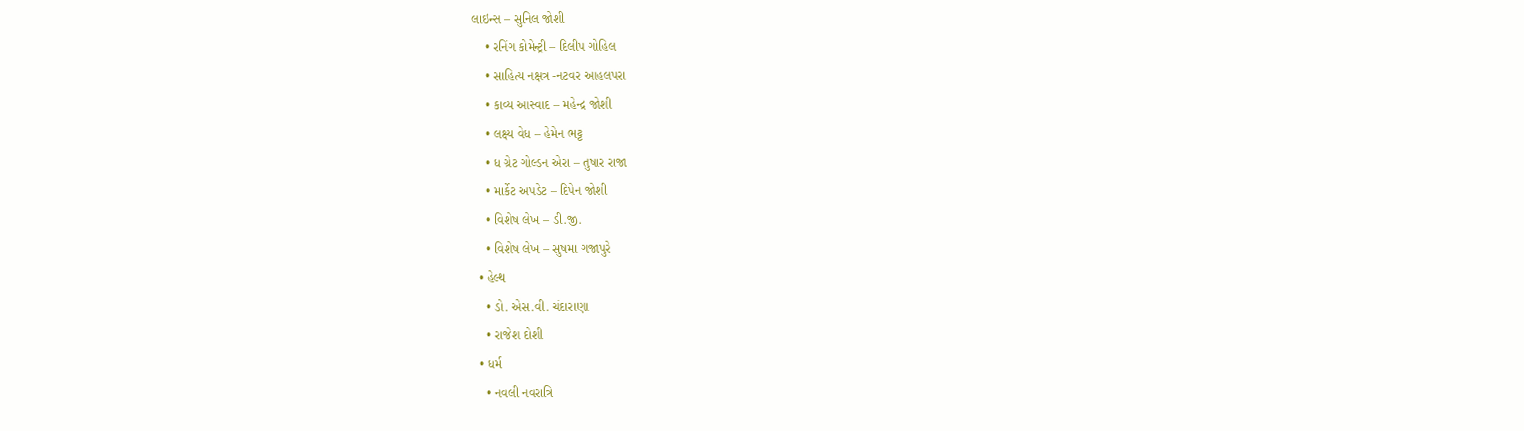લાઇન્સ – સુનિલ જોશી
    • રનિંગ કોમેન્ટ્રી – દિલીપ ગોહિલ
    • સાહિત્ય નક્ષત્ર -નટવર આહલપરા
    • કાવ્ય આસ્વાદ – મહેન્દ્ર જોશી
    • લક્ષ્ય વેધ – હેમેન ભટ્ટ
    • ધ ગ્રેટ ગોલ્ડન એરા – તુષાર રાજા
    • માર્કેટ અપડેટ – દિપેન જોશી
    • વિશેષ લેખ – ડી.જી.
    • વિશેષ લેખ – સુષમા ગજાપુરે
  • હેલ્થ
    • ડો. એસ.વી. ચંદારાણા
    • રાજેશ દોશી
  • ધર્મ
    • નવલી નવરાત્રિ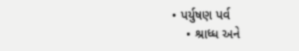• પર્યુષણ પર્વ
    • શ્રાધ્ધ અને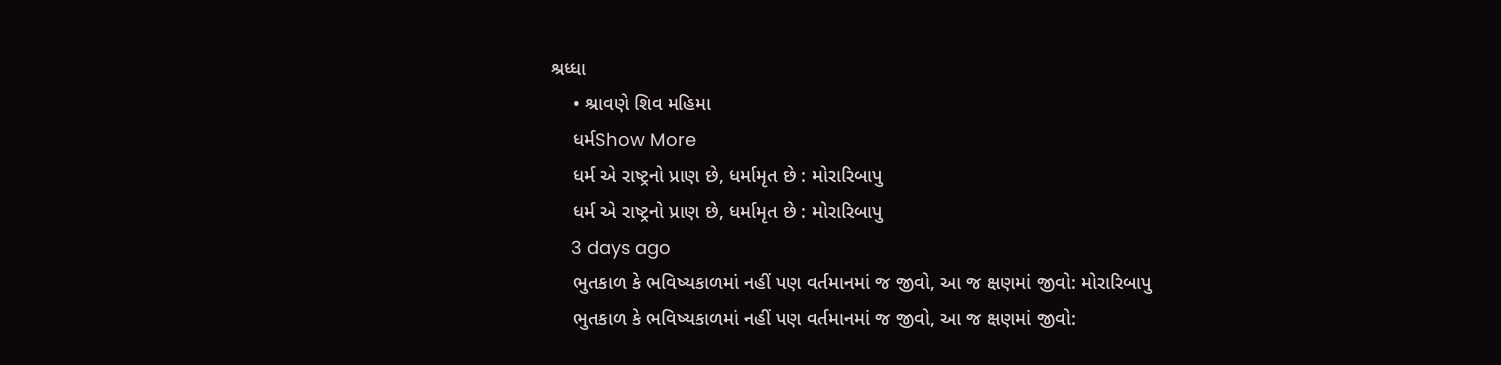શ્રધ્ધા
    • શ્રાવણે શિવ મહિમા
    ધર્મShow More
    ધર્મ એ રાષ્ટ્રનો પ્રાણ છે, ધર્મામૃત છે : મોરારિબાપુ
    ધર્મ એ રાષ્ટ્રનો પ્રાણ છે, ધર્મામૃત છે : મોરારિબાપુ
    3 days ago
    ભુતકાળ કે ભવિષ્યકાળમાં નહીં પણ વર્તમાનમાં જ જીવો, આ જ ક્ષણમાં જીવો: મોરારિબાપુ
    ભુતકાળ કે ભવિષ્યકાળમાં નહીં પણ વર્તમાનમાં જ જીવો, આ જ ક્ષણમાં જીવો: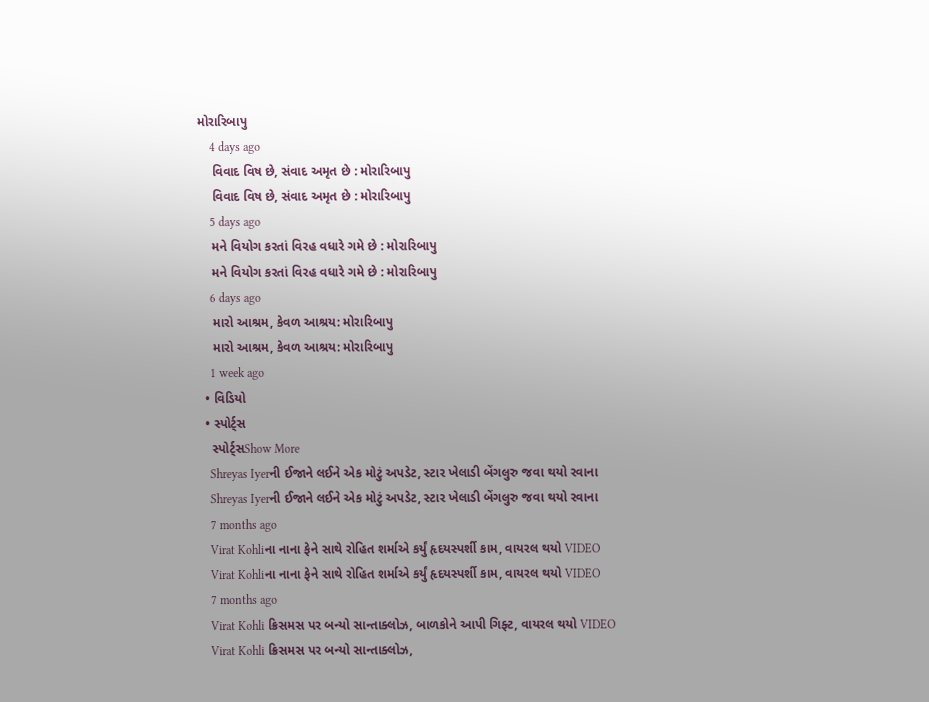મોરારિબાપુ
    4 days ago
    વિવાદ વિષ છે, સંવાદ અમૃત છે : મોરારિબાપુ
    વિવાદ વિષ છે, સંવાદ અમૃત છે : મોરારિબાપુ
    5 days ago
    મને વિયોગ કરતાં વિરહ વધારે ગમે છે : મોરારિબાપુ
    મને વિયોગ કરતાં વિરહ વધારે ગમે છે : મોરારિબાપુ
    6 days ago
    મારો આશ્રમ, કેવળ આશ્રય: મોરારિબાપુ
    મારો આશ્રમ, કેવળ આશ્રય: મોરારિબાપુ
    1 week ago
  • વિડિયો
  • સ્પોર્ટ્સ
    સ્પોર્ટ્સShow More
    Shreyas Iyerની ઈજાને લઈને એક મોટું અપડેટ, સ્ટાર ખેલાડી બેંગલુરુ જવા થયો રવાના
    Shreyas Iyerની ઈજાને લઈને એક મોટું અપડેટ, સ્ટાર ખેલાડી બેંગલુરુ જવા થયો રવાના
    7 months ago
    Virat Kohliના નાના ફેને સાથે રોહિત શર્માએ કર્યું હૃદયસ્પર્શી કામ, વાયરલ થયો VIDEO
    Virat Kohliના નાના ફેને સાથે રોહિત શર્માએ કર્યું હૃદયસ્પર્શી કામ, વાયરલ થયો VIDEO
    7 months ago
    Virat Kohli ક્રિસમસ પર બન્યો સાન્તાક્લોઝ, બાળકોને આપી ગિફ્ટ, વાયરલ થયો VIDEO
    Virat Kohli ક્રિસમસ પર બન્યો સાન્તાક્લોઝ,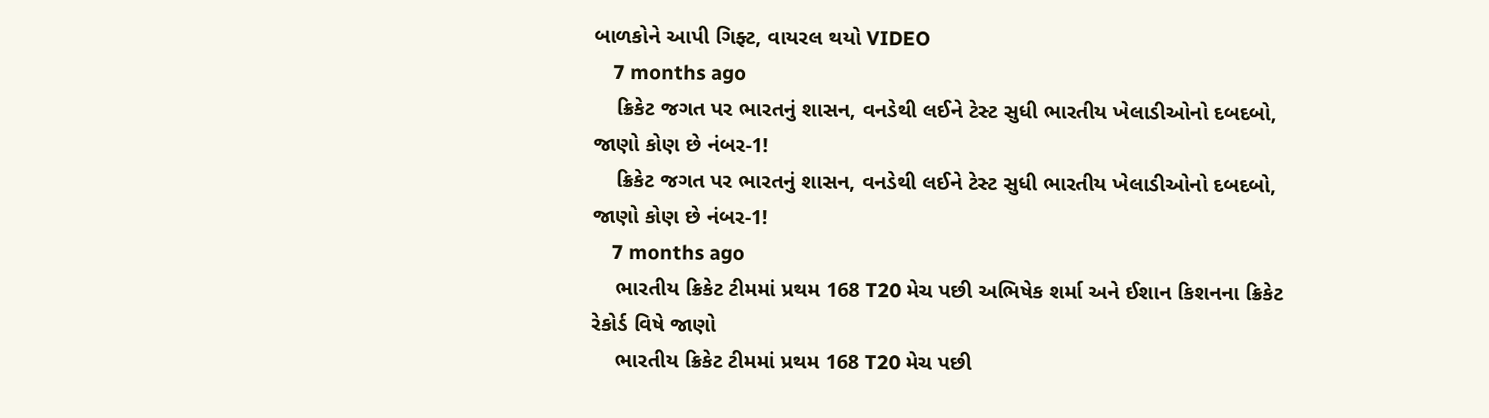બાળકોને આપી ગિફ્ટ, વાયરલ થયો VIDEO
    7 months ago
    ક્રિકેટ જગત પર ભારતનું શાસન, વનડેથી લઈને ટેસ્ટ સુધી ભારતીય ખેલાડીઓનો દબદબો, જાણો કોણ છે નંબર-1!
    ક્રિકેટ જગત પર ભારતનું શાસન, વનડેથી લઈને ટેસ્ટ સુધી ભારતીય ખેલાડીઓનો દબદબો, જાણો કોણ છે નંબર-1!
    7 months ago
    ભારતીય ક્રિકેટ ટીમમાં પ્રથમ 168 T20 મેચ પછી અભિષેક શર્મા અને ઈશાન કિશનના ક્રિકેટ રેકોર્ડ વિષે જાણો
    ભારતીય ક્રિકેટ ટીમમાં પ્રથમ 168 T20 મેચ પછી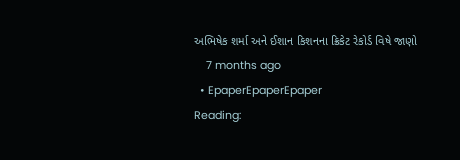અભિષેક શર્મા અને ઈશાન કિશનના ક્રિકેટ રેકોર્ડ વિષે જાણો
    7 months ago
  • EpaperEpaperEpaper
Reading: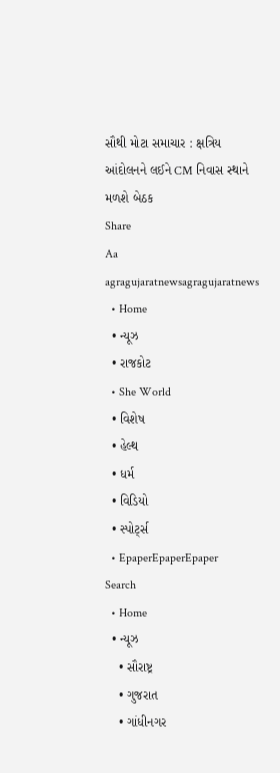સૌથી મોટા સમાચાર : ક્ષત્રિય આંદોલનને લઈને CM નિવાસ સ્થાને મળશે બેઠક
Share
Aa
agragujaratnewsagragujaratnews
  • Home
  • ન્યૂઝ
  • રાજકોટ
  • She World
  • વિશેષ
  • હેલ્થ
  • ધર્મ
  • વિડિયો
  • સ્પોર્ટ્સ
  • EpaperEpaperEpaper
Search
  • Home
  • ન્યૂઝ
    • સૌરાષ્ટ્ર
    • ગુજરાત
    • ગાંધીનગર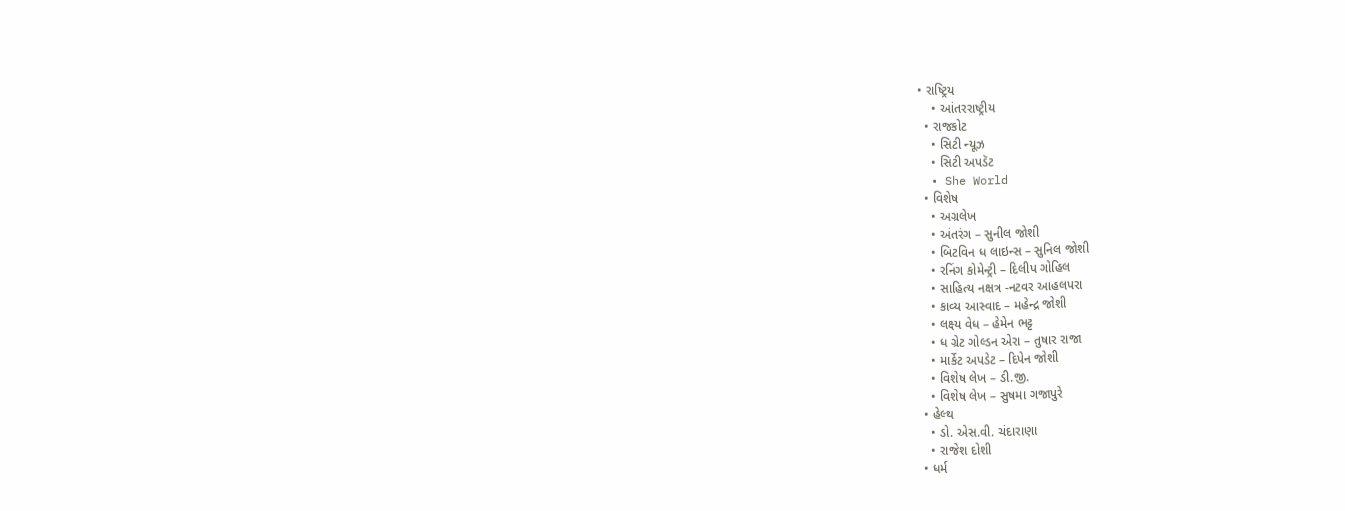• રાષ્ટ્રિય
    • આંતરરાષ્ટ્રીય
  • રાજકોટ
    • સિટી ન્યૂઝ
    • સિટી અપડૅટ
  • She World
  • વિશેષ
    • અગ્રલેખ
    • અંતરંગ – સુનીલ જોશી
    • બિટવિન ધ લાઇન્સ – સુનિલ જોશી
    • રનિંગ કોમેન્ટ્રી – દિલીપ ગોહિલ
    • સાહિત્ય નક્ષત્ર -નટવર આહલપરા
    • કાવ્ય આસ્વાદ – મહેન્દ્ર જોશી
    • લક્ષ્ય વેધ – હેમેન ભટ્ટ
    • ધ ગ્રેટ ગોલ્ડન એરા – તુષાર રાજા
    • માર્કેટ અપડેટ – દિપેન જોશી
    • વિશેષ લેખ – ડી.જી.
    • વિશેષ લેખ – સુષમા ગજાપુરે
  • હેલ્થ
    • ડો. એસ.વી. ચંદારાણા
    • રાજેશ દોશી
  • ધર્મ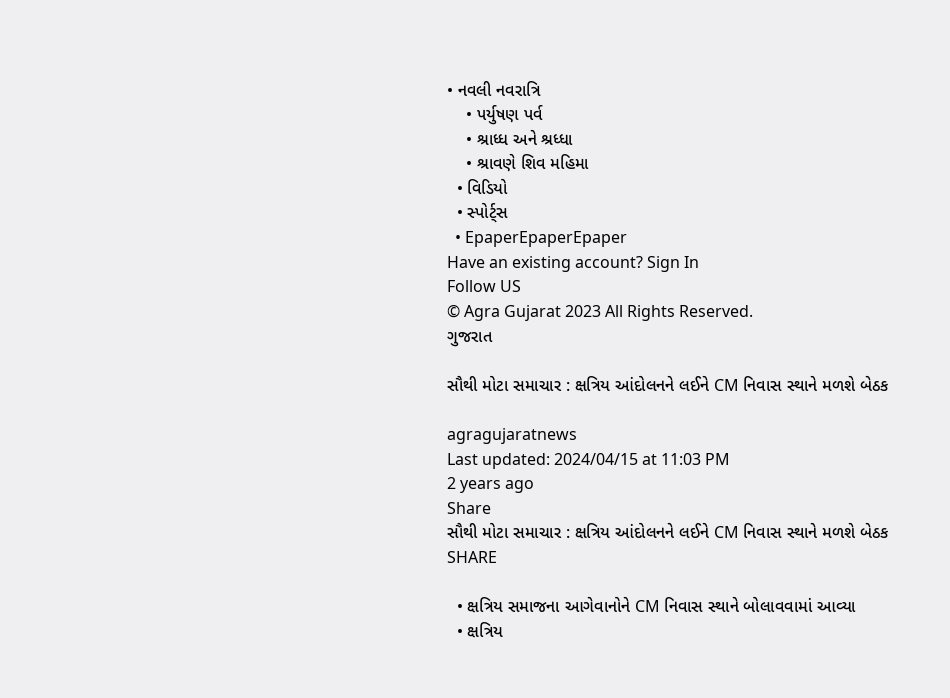• નવલી નવરાત્રિ
    • પર્યુષણ પર્વ
    • શ્રાધ્ધ અને શ્રધ્ધા
    • શ્રાવણે શિવ મહિમા
  • વિડિયો
  • સ્પોર્ટ્સ
  • EpaperEpaperEpaper
Have an existing account? Sign In
Follow US
© Agra Gujarat 2023 All Rights Reserved.
ગુજરાત

સૌથી મોટા સમાચાર : ક્ષત્રિય આંદોલનને લઈને CM નિવાસ સ્થાને મળશે બેઠક

agragujaratnews
Last updated: 2024/04/15 at 11:03 PM
2 years ago
Share
સૌથી મોટા સમાચાર : ક્ષત્રિય આંદોલનને લઈને CM નિવાસ સ્થાને મળશે બેઠક
SHARE

  • ક્ષત્રિય સમાજના આગેવાનોને CM નિવાસ સ્થાને બોલાવવામાં આવ્યા
  • ક્ષત્રિય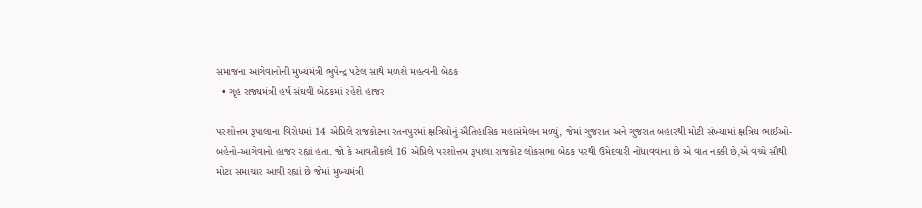સમાજના આગેવાનોની મુખ્યમંત્રી ભુપેન્દ્ર પટેલ સાથે મળશે મહત્વની બેઠક
  • ગૃહ રાજ્યમંત્રી હર્ષ સંઘવી બેઠકમાં રહેશે હાજર

પરશોત્તમ રૂપાલાના વિરોધમાં 14 એપ્રિલે રાજકોટના રતનપુરમાં ક્ષત્રિયોનું ઐતિહાસિક મહાસંમેલન મળ્યું, જેમાં ગુજરાત અને ગુજરાત બહારથી મોટી સંખ્યામાં ક્ષત્રિય ભાઈઓ-બહેનો-આગેવાનો હાજર રહ્યાં હતા. જો કે આવતીકાલે 16 એપ્રિલે પરશોત્તમ રૂપાલા રાજકોટ લોકસભા બેઠક પરથી ઉમેદવારી નોંધાવવાના છે એ વાત નક્કી છે,એ વચ્ચે સૌથી મોટા સમાચાર આવી રહ્યાં છે જેમાં મુખ્યમંત્રી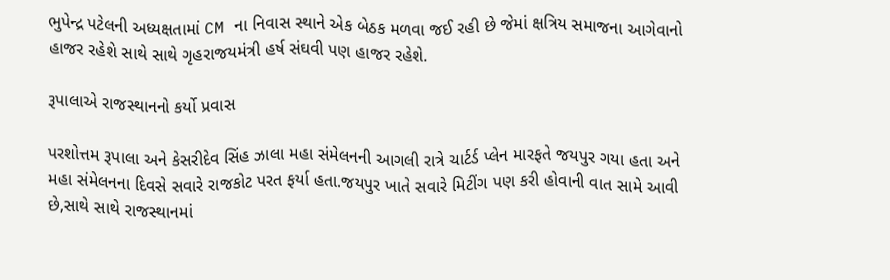ભુપેન્દ્ર પટેલની અધ્યક્ષતામાં CM ના નિવાસ સ્થાને એક બેઠક મળવા જઈ રહી છે જેમાં ક્ષત્રિય સમાજના આગેવાનો હાજર રહેશે સાથે સાથે ગૃહરાજયમંત્રી હર્ષ સંઘવી પણ હાજર રહેશે.

રૂપાલાએ રાજસ્થાનનો કર્યો પ્રવાસ

પરશોત્તમ રૂપાલા અને કેસરીદેવ સિંહ ઝાલા મહા સંમેલનની આગલી રાત્રે ચાર્ટર્ડ પ્લેન મારફતે જયપુર ગયા હતા અને મહા સંમેલનના દિવસે સવારે રાજકોટ પરત ફર્યા હતા.જયપુર ખાતે સવારે મિટીંગ પણ કરી હોવાની વાત સામે આવી છે,સાથે સાથે રાજસ્થાનમાં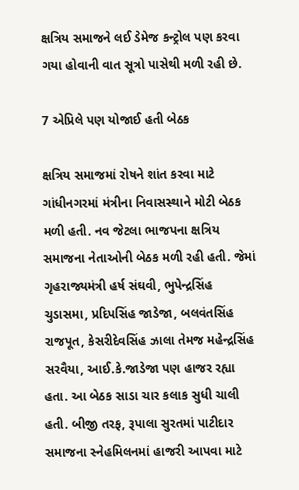ક્ષત્રિય સમાજને લઈ ડેમેજ કન્ટ્રોલ પણ કરવા ગયા હોવાની વાત સૂત્રો પાસેથી મળી રહી છે.

7 એપ્રિલે પણ યોજાઈ હતી બેઠક

ક્ષત્રિય સમાજમાં રોષને શાંત કરવા માટે ગાંધીનગરમાં મંત્રીના નિવાસસ્થાને મોટી બેઠક મળી હતી. નવ જેટલા ભાજપના ક્ષત્રિય સમાજના નેતાઓની બેઠક મળી રહી હતી. જેમાં ગૃહરાજ્યમંત્રી હર્ષ સંઘવી, ભુપેન્દ્રસિંહ ચુડાસમા, પ્રદિપસિંહ જાડેજા, બલવંતસિંહ રાજપૂત, કેસરીદેવસિંહ ઝાલા તેમજ મહેન્દ્રસિંહ સરવૈયા, આઈ.કે.જાડેજા પણ હાજર રહ્યા હતા. આ બેઠક સાડા ચાર કલાક સુધી ચાલી હતી. બીજી તરફ, રૂપાલા સુરતમાં પાટીદાર સમાજના સ્નેહમિલનમાં હાજરી આપવા માટે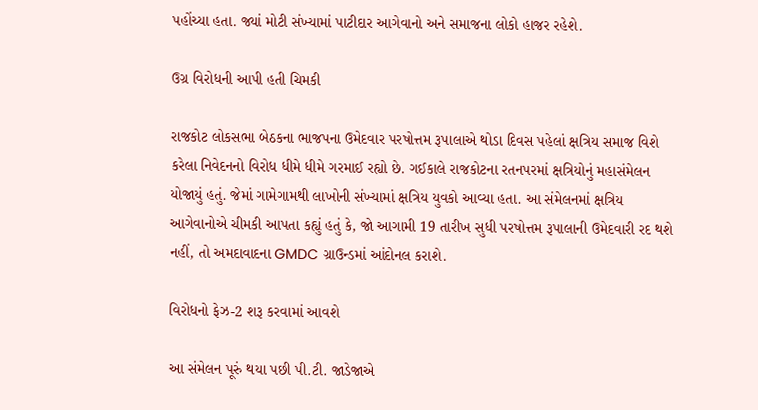પહોંચ્યા હતા. જ્યાં મોટી સંખ્યામાં પાટીદાર આગેવાનો અને સમાજના લોકો હાજર રહેશે.

ઉગ્ર વિરોધની આપી હતી ચિમકી

રાજકોટ લોકસભા બેઠકના ભાજપના ઉમેદવાર પરષોત્તમ રૂપાલાએ થોડા દિવસ પહેલાં ક્ષત્રિય સમાજ વિશે કરેલા નિવેદનનો વિરોધ ધીમે ધીમે ગરમાઈ રહ્યો છે. ગઈકાલે રાજકોટના રતનપરમાં ક્ષત્રિયોનું મહાસંમેલન યોજાયું હતું. જેમાં ગામેગામથી લાખોની સંખ્યામાં ક્ષત્રિય યુવકો આવ્યા હતા. આ સંમેલનમાં ક્ષત્રિય આગેવાનોએ ચીમકી આપતા કહ્યું હતું કે, જો આગામી 19 તારીખ સુધી પરષોત્તમ રૂપાલાની ઉમેદવારી રદ થશે નહીં, તો અમદાવાદના GMDC ગ્રાઉન્ડમાં આંદોનલ કરાશે.

વિરોધનો ફેઝ-2 શરૂ કરવામાં આવશે

આ સંમેલન પૂરું થયા પછી પી.ટી. જાડેજાએ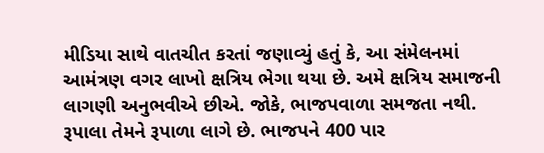મીડિયા સાથે વાતચીત કરતાં જણાવ્યું હતું કે, આ સંમેલનમાં આમંત્રણ વગર લાખો ક્ષત્રિય ભેગા થયા છે. અમે ક્ષત્રિય સમાજની લાગણી અનુભવીએ છીએ. જોકે, ભાજપવાળા સમજતા નથી. રૂપાલા તેમને રૂપાળા લાગે છે. ભાજપને 400 પાર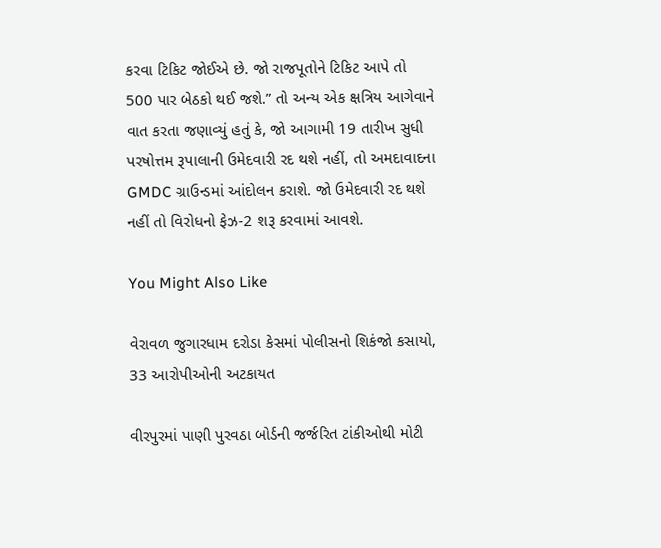કરવા ટિકિટ જોઈએ છે. જો રાજપૂતોને ટિકિટ આપે તો 500 પાર બેઠકો થઈ જશે.” તો અન્ય એક ક્ષત્રિય આગેવાને વાત કરતા જણાવ્યું હતું કે, જો આગામી 19 તારીખ સુધી પરષોત્તમ રૂપાલાની ઉમેદવારી રદ થશે નહીં, તો અમદાવાદના GMDC ગ્રાઉન્ડમાં આંદોલન કરાશે. જો ઉમેદવારી રદ થશે નહીં તો વિરોધનો ફેઝ-2 શરૂ કરવામાં આવશે.

You Might Also Like

વેરાવળ જુગારધામ દરોડા કેસમાં પોલીસનો શિકંજો કસાયો, 33 આરોપીઓની અટકાયત

વીરપુરમાં પાણી પુરવઠા બોર્ડની જર્જરિત ટાંકીઓથી મોટી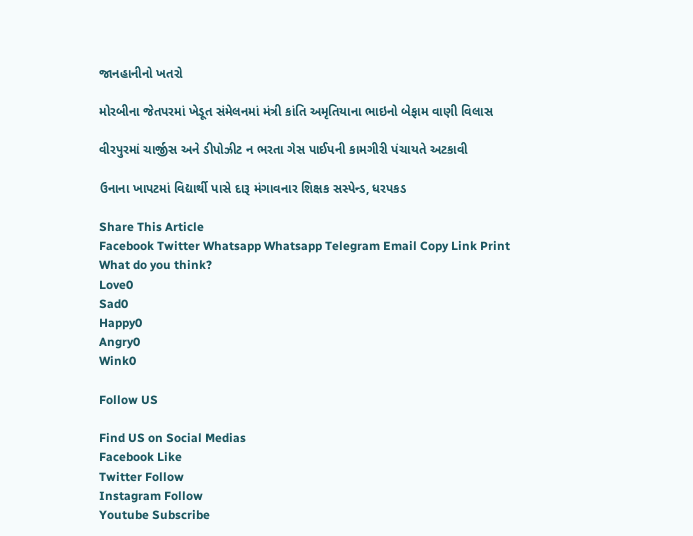જાનહાનીનો ખતરો

મોરબીના જેતપરમાં ખેડૂત સંમેલનમાં મંત્રી કાંતિ અમૃતિયાના ભાઇનો બેફામ વાણી વિલાસ

વીરપુરમાં ચાર્જીસ અને ડીપોઝીટ ન ભરતા ગેસ પાઈપની કામગીરી પંચાયતે અટકાવી

ઉનાના ખાપટમાં વિદ્યાર્થી પાસે દારૂ મંગાવનાર શિક્ષક સસ્પેન્ડ, ધરપકડ

Share This Article
Facebook Twitter Whatsapp Whatsapp Telegram Email Copy Link Print
What do you think?
Love0
Sad0
Happy0
Angry0
Wink0

Follow US

Find US on Social Medias
Facebook Like
Twitter Follow
Instagram Follow
Youtube Subscribe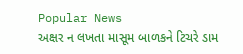Popular News
અક્ષર ન લખતા માસૂમ બાળકને ટિચરે ડામ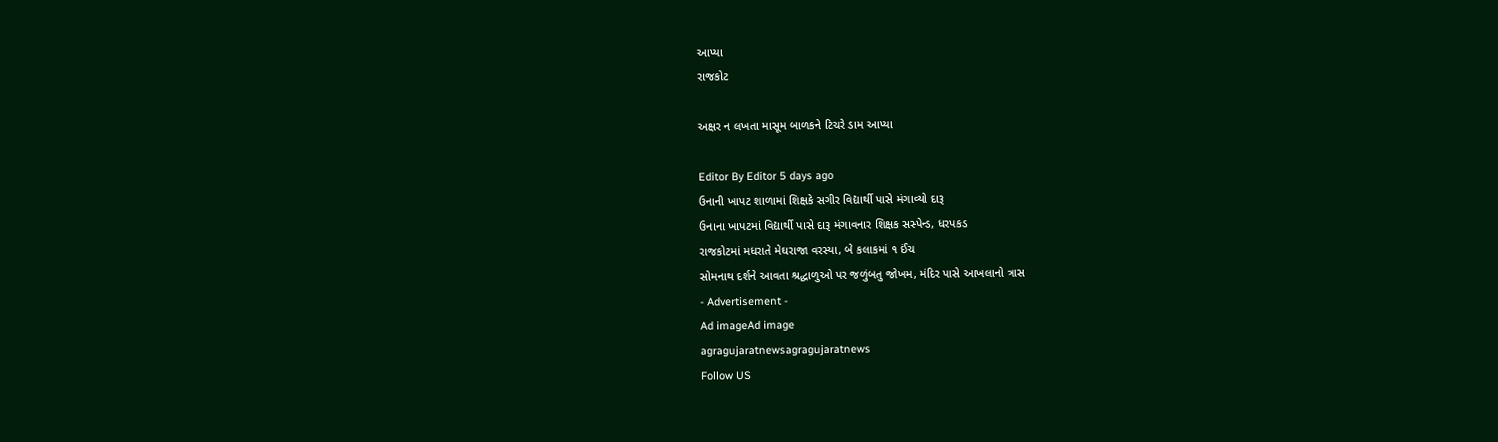આપ્યા
રાજકોટ

અક્ષર ન લખતા માસૂમ બાળકને ટિચરે ડામ આપ્યા

Editor By Editor 5 days ago
ઉનાની ખાપટ શાળામાં શિક્ષકે સગીર વિદ્યાર્થી પાસે મંગાવ્યો દારૂ
ઉનાના ખાપટમાં વિદ્યાર્થી પાસે દારૂ મંગાવનાર શિક્ષક સસ્પેન્ડ, ધરપકડ
રાજકોટમાં મધરાતે મેઘરાજા વરસ્યા, બે કલાકમાં ૧ ઈંચ
સોમનાથ દર્શને આવતા શ્રદ્ધાળુઓ પર જળુંબતુ જોખમ, મંદિર પાસે આખલાનો ત્રાસ
- Advertisement -
Ad imageAd image
agragujaratnewsagragujaratnews
Follow US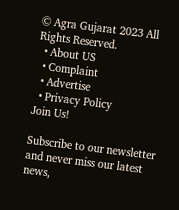© Agra Gujarat 2023 All Rights Reserved.
  • About US
  • Complaint
  • Advertise
  • Privacy Policy
Join Us!

Subscribe to our newsletter and never miss our latest news,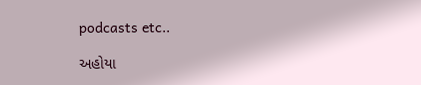podcasts etc..

અહોયા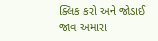ક્લિક કરો અને જોડાઈ જાવ અમારા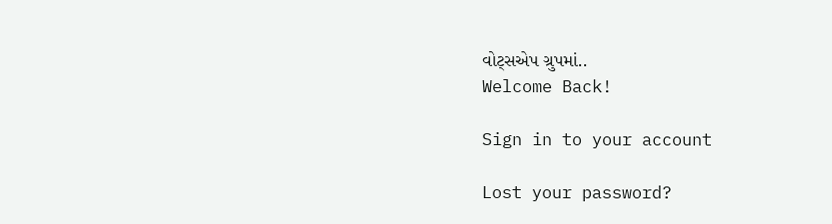વોટ્સએપ ગ્રુપમાં..
Welcome Back!

Sign in to your account

Lost your password?